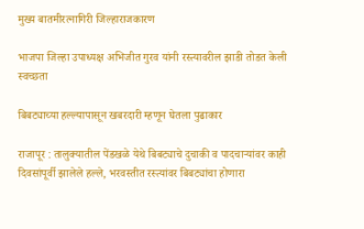मुख्य बातमीरत्नागिरी जिल्हाराजकारण

भाजपा जिल्हा उपाध्यक्ष अभिजीत गुरव यांनी रस्त्यावरील झाडी तोडत केली स्वच्छता

बिबट्याच्या हल्ल्यापासून खबरदारी म्हणून घेतला पुढाकार

राजापूर : तालुक्यातील पेंडखळे येथे बिबट्याचे दुचाकी व पादचार्‍यांवर काही दिवसांपूर्वी झालेले हल्ले, भरवस्तीत रस्त्यांवर बिबट्यांचा होणारा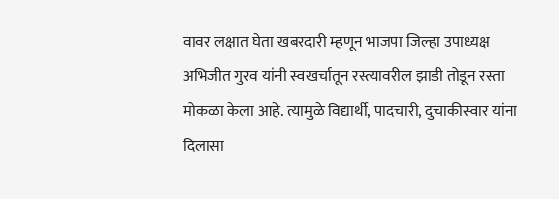वावर लक्षात घेता खबरदारी म्हणून भाजपा जिल्हा उपाध्यक्ष अभिजीत गुरव यांनी स्वखर्चातून रस्त्यावरील झाडी तोडून रस्ता मोकळा केला आहे. त्यामुळे विद्यार्थी, पादचारी, दुचाकीस्वार यांना दिलासा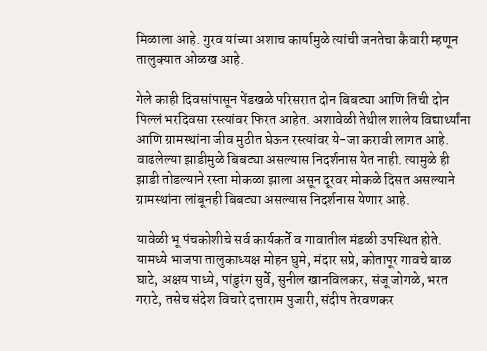मिळाला आहे. गुरव यांच्या अशाच कार्यामुळे त्यांची जनतेचा कैवारी म्हणून तालुक्यात ओळख आहे.

गेले काही दिवसांपासून पेंडखळे परिसरात दोन बिबट्या आणि तिची दोन पिल्लं भरदिवसा रस्त्यांवर फिरत आहेत. अशावेळी तेथील शालेय विद्यार्थ्यांना आणि ग्रामस्थांना जीव मुठीत घेऊन रस्त्यांवर ये-जा करावी लागत आहे. वाढलेल्या झाडीमुळे बिबट्या असल्यास निदर्शनास येत नाही. त्यामुळे ही झाडी तोडल्याने रस्ता मोकळा झाला असून दूरवर मोकळे दिसत असल्याने ग्रामस्थांना लांबूनही बिबट्या असल्यास निदर्शनास येणार आहे.

यावेळी भू पंचकोशीचे सर्व कार्यकर्ते व गावातील मंडळी उपस्थित होते. यामध्ये भाजपा तालुकाध्यक्ष मोहन घुमे, मंदार सप्रे, कोतापूर गावचे बाळ घाटे, अक्षय पाध्ये, पांडुरंग सुर्वे, सुनील खानविलकर, संजू जोगळे, भरत गराटे, तसेच संदेश विचारे दत्ताराम पुजारी, संदीप तेरवणकर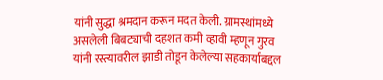यांनी सुद्धा श्रमदान करून मदत केली. ग्रामस्थांमध्ये असलेली बिबट्याची दहशत कमी व्हावी म्हणून गुरव यांनी रस्त्यावरील झाडी तोडून केलेल्या सहकार्याबद्दल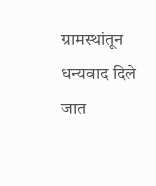ग्रामस्थांतून धन्यवाद दिले जात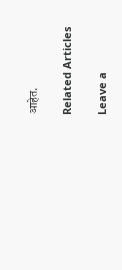आहेत.

Related Articles

Leave a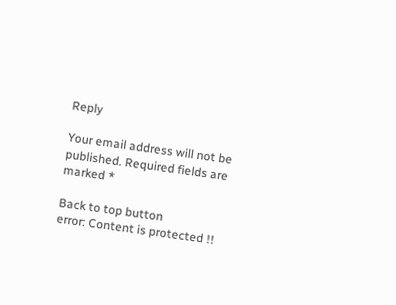Reply

Your email address will not be published. Required fields are marked *

Back to top button
error: Content is protected !!